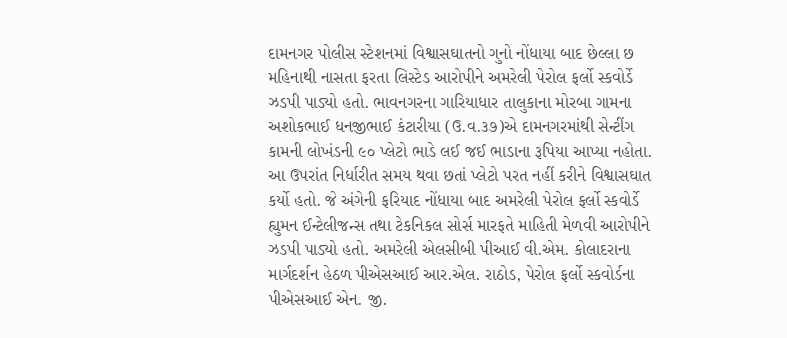દામનગર પોલીસ સ્ટેશનમાં વિશ્વાસઘાતનો ગુનો નોંધાયા બાદ છેલ્લા છ મહિનાથી નાસતા ફરતા લિસ્ટેડ આરોપીને અમરેલી પેરોલ ફર્લો સ્કવોર્ડે ઝડપી પાડ્યો હતો. ભાવનગરના ગારિયાધાર તાલુકાના મોરબા ગામના અશોકભાઈ ધનજીભાઈ કંટારીયા (ઉ.વ.૩૭)એ દામનગરમાંથી સેન્ટીંગ કામની લોખંડની ૯૦ પ્લેટો ભાડે લઈ જઈ ભાડાના રૂપિયા આપ્યા નહોતા. આ ઉપરાંત નિર્ધારીત સમય થવા છતાં પ્લેટો પરત નહીં કરીને વિશ્વાસઘાત કર્યો હતો. જે અંગેની ફરિયાદ નોંધાયા બાદ અમરેલી પેરોલ ફર્લો સ્કવોર્ડે હ્યુમન ઈન્ટેલીજન્સ તથા ટેકનિકલ સોર્સ મારફતે માહિતી મેળવી આરોપીને ઝડપી પાડ્યો હતો. અમરેલી એલસીબી પીઆઈ વી.એમ. કોલાદરાના માર્ગદર્શન હેઠળ પીએસઆઈ આર.એલ. રાઠોડ, પેરોલ ફર્લો સ્કવોર્ડના પીએસઆઈ એન. જી.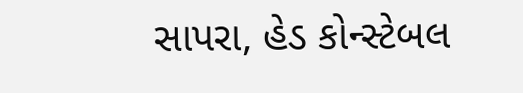સાપરા, હેડ કોન્સ્ટેબલ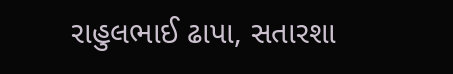રાહુલભાઈ ઢાપા, સતારશા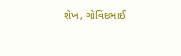શેખ, ગોવિંદભાઈ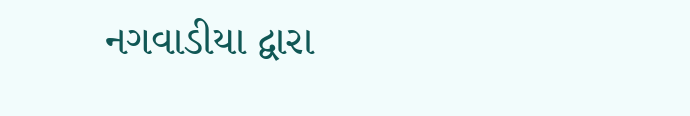નગવાડીયા દ્વારા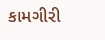કામગીરી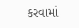કરવામાં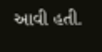આવી હતી.